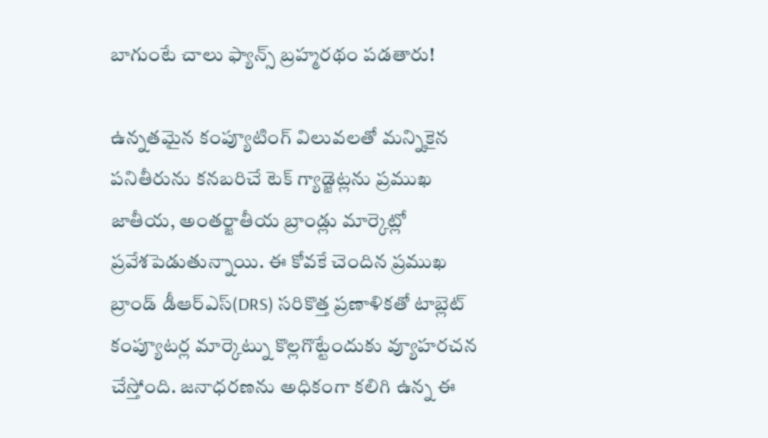బాగుంటే చాలు ఫ్యాన్స్ బ్రహ్మరథం పడతారు!

ఉన్నతమైన కంప్యూటింగ్ విలువలతో మన్నికైన పనితీరును కనబరిచే టెక్ గ్యాడ్జెట్లను ప్రముఖ జాతీయ, అంతర్జాతీయ బ్రాండ్లు మార్కెట్లో ప్రవేశపెడుతున్నాయి. ఈ కోవకే చెందిన ప్రముఖ బ్రాండ్ డీఆర్ఎస్(DRS) సరికొత్త ప్రణాళికతో టాబ్లెట్ కంప్యూటర్ల మార్కెట్ను కొల్లగొట్టేందుకు వ్యూహరచన చేస్తోంది. జనాధరణను అధికంగా కలిగి ఉన్న ఈ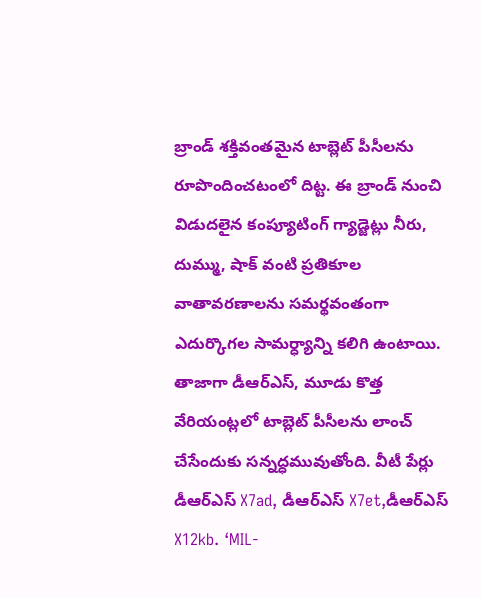బ్రాండ్ శక్తివంతమైన టాబ్లెట్ పీసీలను రూపొందించటంలో దిట్ట. ఈ బ్రాండ్ నుంచి విడుదలైన కంప్యూటింగ్ గ్యాడ్జెట్లు నీరు, దుమ్ము, షాక్ వంటి ప్రతికూల వాతావరణాలను సమర్థవంతంగా ఎదుర్కొగల సామర్ధ్యాన్ని కలిగి ఉంటాయి.
తాజాగా డీఆర్ఎస్, మూడు కొత్త వేరియంట్లలో టాబ్లెట్ పీసీలను లాంచ్ చేసేందుకు సన్నద్ధమువుతోంది. వీటీ పేర్లు డీఆర్ఎస్ X7ad, డీఆర్ఎస్ X7et,డీఆర్ఎస్ X12kb. ‘MIL-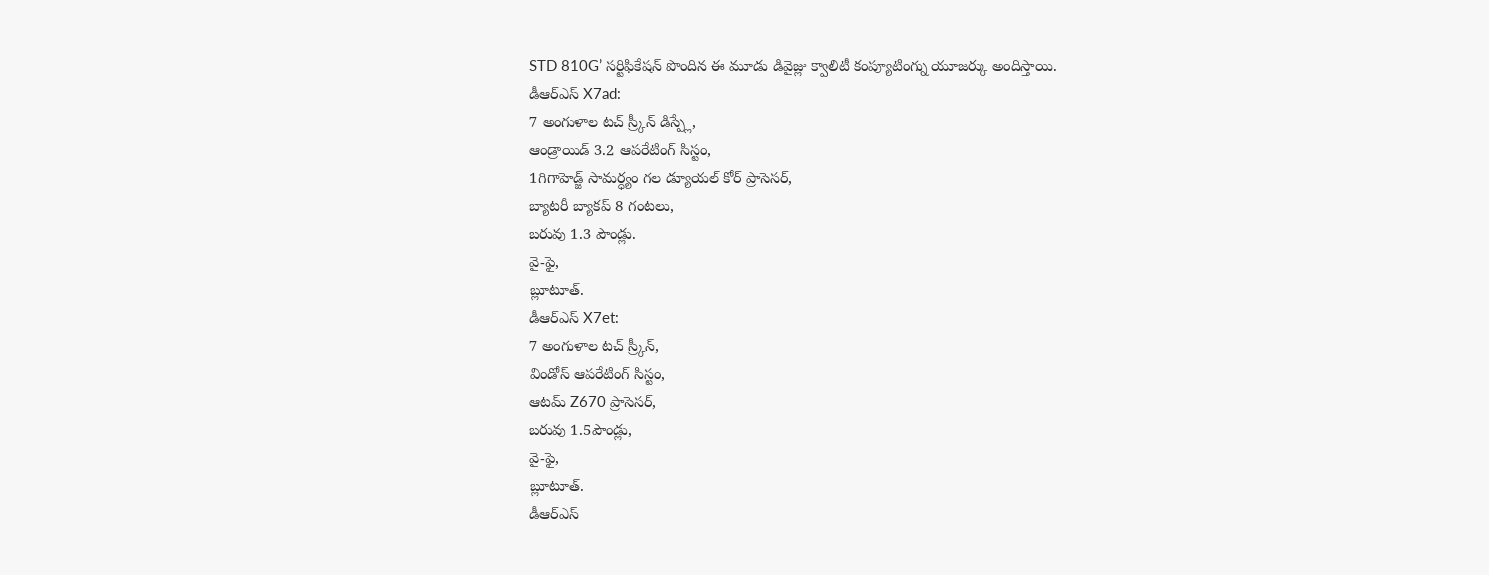STD 810G’ సర్టిఫికేషన్ పొందిన ఈ మూడు డివైజ్లు క్వాలిటీ కంప్యూటింగ్ను యూజర్కు అందిస్తాయి.
డీఆర్ఎస్ X7ad:
7 అంగుళాల టచ్ స్ర్కీన్ డిస్ప్లే,
ఆండ్రాయిడ్ 3.2 ఆపరేటింగ్ సిస్టం,
1గిగాహెడ్జ్ సామర్ధ్యం గల డ్యూయల్ కోర్ ప్రాసెసర్,
బ్యాటరీ బ్యాకప్ 8 గంటలు,
బరువు 1.3 పౌండ్లు.
వై-ఫై,
బ్లూటూత్.
డీఆర్ఎస్ X7et:
7 అంగుళాల టచ్ స్ర్కీన్,
విండోస్ ఆపరేటింగ్ సిస్టం,
ఆటమ్ Z670 ప్రాసెసర్,
బరువు 1.5పౌండ్లు,
వై-ఫై,
బ్లూటూత్.
డీఆర్ఎస్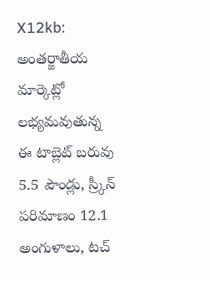X12kb:
అంతర్జాతీయ మార్కెట్లో లభ్యమవుతున్న ఈ టాబ్లెట్ బరువు 5.5 పౌండ్లు, స్ర్కీన్ పరిమాణం 12.1 అంగుళాలు, టచ్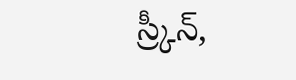స్ర్కీన్,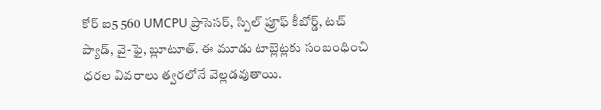కోర్ ఐ5 560 UMCPU ప్రాసెసర్, స్పిల్ ప్రూఫ్ కీబోర్డ్, టచ్ ప్యాడ్, వై-ఫై, బ్లూటూత్. ఈ మూడు టాబ్లెట్లకు సంబంధించి ధరల వివరాలు త్వరలోనే వెల్లడవుతాయి.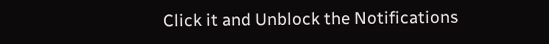Click it and Unblock the Notifications